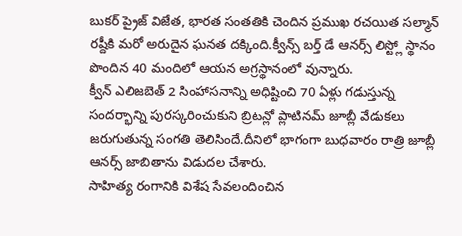బుకర్ ప్రైజ్ విజేత, భారత సంతతికి చెందిన ప్రముఖ రచయిత సల్మాన్ రష్దీకి మరో అరుదైన ఘనత దక్కింది.క్వీన్స్ బర్త్ డే ఆనర్స్ లిస్ట్లో స్థానం పొందిన 40 మందిలో ఆయన అగ్రస్థానంలో వున్నారు.
క్వీన్ ఎలిజబెత్ 2 సింహాసనాన్ని అధిష్టించి 70 ఏళ్లు గడుస్తున్న సందర్భాన్ని పురస్కరించుకుని బ్రిటన్లో ప్లాటినమ్ జూబ్లీ వేడుకలు జరుగుతున్న సంగతి తెలిసిందే.దీనిలో భాగంగా బుధవారం రాత్రి జూబ్లీ ఆనర్స్ జాబితాను విడుదల చేశారు.
సాహిత్య రంగానికి విశేష సేవలందించిన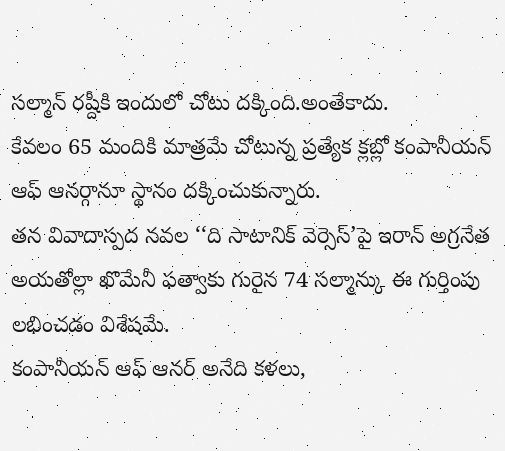సల్మాన్ రష్దీకి ఇందులో చోటు దక్కింది.అంతేకాదు.
కేవలం 65 మందికి మాత్రమే చోటున్న ప్రత్యేక క్లబ్లో కంపానీయన్ ఆఫ్ ఆనర్గానూ స్థానం దక్కించుకున్నారు.
తన వివాదాస్పద నవల ‘‘ది సాటానిక్ వెర్సెస్’పై ఇరాన్ అగ్రనేత అయతోల్లా ఖొమేనీ ఫత్వాకు గురైన 74 సల్మాన్కు ఈ గుర్తింపు లభించడం విశేషమే.
కంపానీయన్ ఆఫ్ ఆనర్ అనేది కళలు,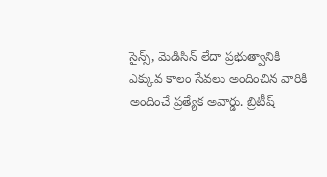సైన్స్, మెడిసిన్ లేదా ప్రభుత్వానికి ఎక్కువ కాలం సేవలు అందించిన వారికి అందించే ప్రత్యేక అవార్డు. బ్రిటీష్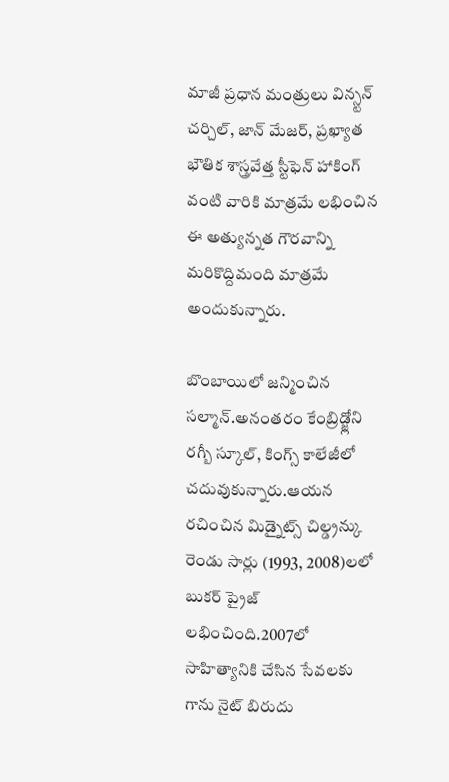మాజీ ప్రధాన మంత్రులు విన్స్టన్ చర్చిల్, జాన్ మేజర్, ప్రఖ్యాత భౌతిక శాస్త్రవేత్త స్టీఫెన్ హాకింగ్ వంటి వారికి మాత్రమే లభించిన ఈ అత్యున్నత గౌరవాన్ని మరికొద్దిమంది మాత్రమే అందుకున్నారు.

బొంబాయిలో జన్మించిన సల్మాన్.అనంతరం కేంబ్రిడ్జ్లోని రగ్బీ స్కూల్, కింగ్స్ కాలేజీలో చదువుకున్నారు.ఆయన రచించిన మిడ్నైట్స్ చిల్డ్రన్కు రెండు సార్లు (1993, 2008)లలో బుకర్ ప్రైజ్ లభించింది.2007లో సాహిత్యానికి చేసిన సేవలకు గాను నైట్ బిరుదు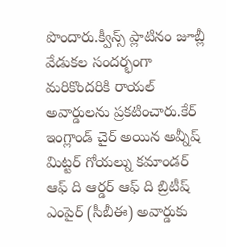పొందారు.క్వీన్స్ ప్లాటినం జూబ్లీ వేడుకల సందర్భంగా మరికొందరికి రాయల్ అవార్డులను ప్రకటించారు.కేర్ ఇంగ్లాండ్ చైర్ అయిన అవ్నీష్ మిట్టర్ గోయల్ను కమాండర్ ఆఫ్ ది ఆర్డర్ ఆఫ్ ది బ్రిటీష్ ఎంపైర్ (సీబీఈ) అవార్డుకు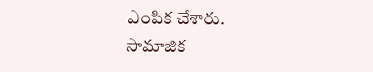ఎంపిక చేశారు.
సామాజిక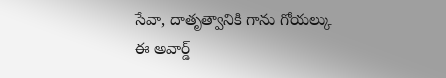సేవా, దాతృత్వానికి గాను గోయల్కు ఈ అవార్డ్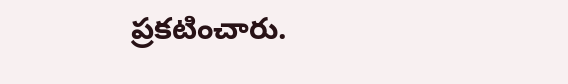ప్రకటించారు.